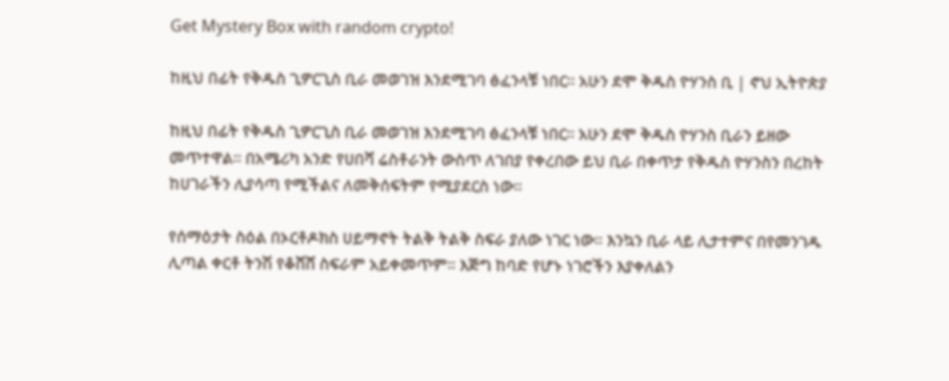Get Mystery Box with random crypto!

ከዚህ በፊት የቅዱስ ጊዎርጊስ ቢራ መወገዝ እንደሚገባ ፅፈንላቹ ነበር። አሁን ደሞ ቅዱስ ዮሃንስ ቢ | ኖህ ኢትዮጵያ

ከዚህ በፊት የቅዱስ ጊዎርጊስ ቢራ መወገዝ እንደሚገባ ፅፈንላቹ ነበር። አሁን ደሞ ቅዱስ ዮሃንስ ቢራን ይዘው መጥተዋል። በአሜሪካ አንድ የሀበሻ ሬስቶራንት ውስጥ ለገበያ የቀረበው ይህ ቢራ በቀጥታ የቅዱስ ዮሃንስን በረከት ከሀገራችን ሊያሳጣ የሚችልና ለመቅሰፍትም የሚያደርስ ነው።

የሰማዕታት ስዕል በኦርቶዶክስ ሀይማኖት ትልቅ ትልቅ ስፍራ ያለው ነገር ነው። እንኳን ቢራ ላይ ሊታተምና በየመንገዱ ሊጣል ቀርቶ ትንሽ የቆሸሸ ስፍራም አይቀመጥም። እጅግ ከባድ የሆኑ ነገሮችን እያቀለልን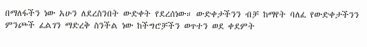በማለፋችን ነው አሁን ለደረስንበት ውድቀት የደረሰነው። ውድቀታችንን ብቻ ከማየት ባለፈ የውድቀታችንን ምንጮች ፈልገን ማድረቅ ስንችል ነው ከችግሮቻችን ወጥተን ወደ ቀደምት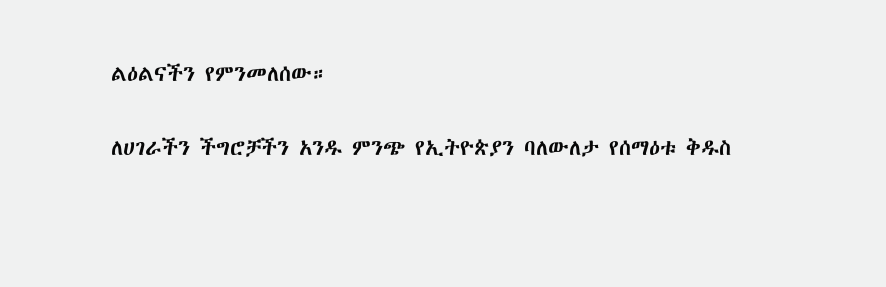ልዕልናችን የምንመለሰው።

ለሀገራችን ችግሮቻችን አንዱ ምንጭ የኢትዮጵያን ባለውለታ የሰማዕቱ ቅዱስ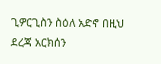ጊዎርጊስን ስዕለ አድኖ በዚህ ደረጃ አርክሰን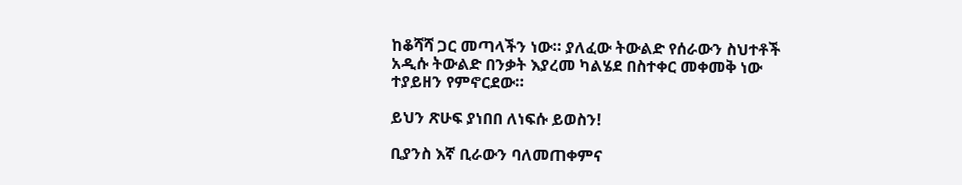ከቆሻሻ ጋር መጣላችን ነው። ያለፈው ትውልድ የሰራውን ስህተቶች አዲሱ ትውልድ በንቃት እያረመ ካልሄደ በስተቀር መቀመቅ ነው ተያይዘን የምኖርደው።

ይህን ጽሁፍ ያነበበ ለነፍሱ ይወስን!

ቢያንስ እኛ ቢራውን ባለመጠቀምና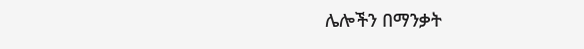ሌሎችን በማንቃት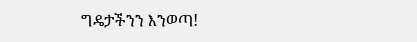ግዴታችንን እንወጣ!